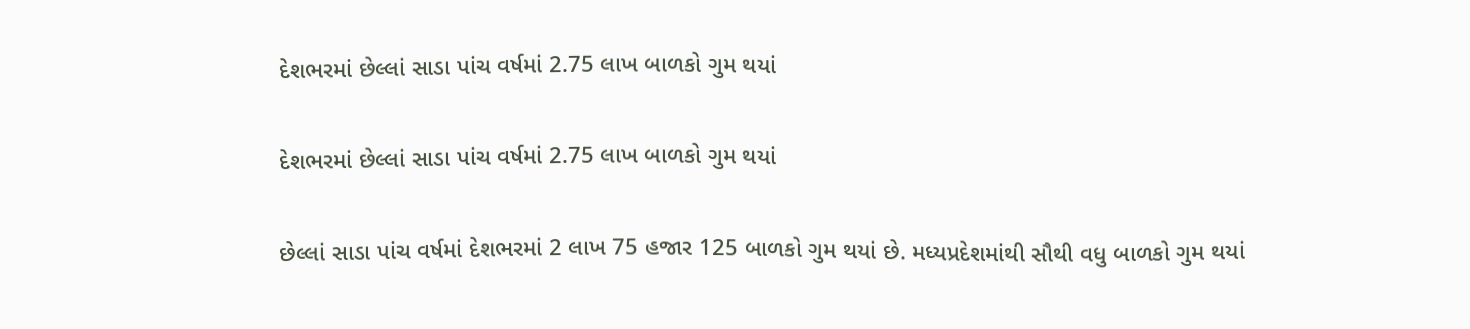દેશભરમાં છેલ્લાં સાડા પાંચ વર્ષમાં 2.75 લાખ બાળકો ગુમ થયાં

દેશભરમાં છેલ્લાં સાડા પાંચ વર્ષમાં 2.75 લાખ બાળકો ગુમ થયાં

છેલ્લાં સાડા પાંચ વર્ષમાં દેશભરમાં 2 લાખ 75 હજાર 125 બાળકો ગુમ થયાં છે. મધ્યપ્રદેશમાંથી સૌથી વધુ બાળકો ગુમ થયાં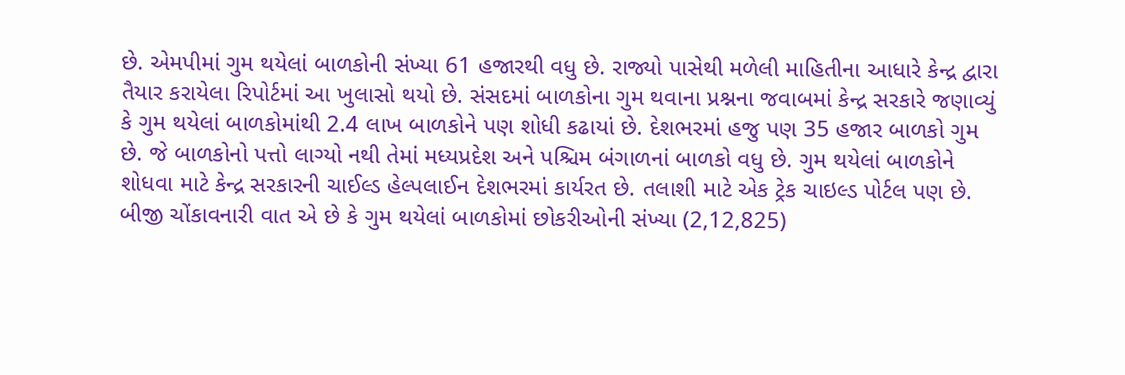છે. એમપીમાં ગુમ થયેલાં બાળકોની સંખ્યા 61 હજારથી વધુ છે. રાજ્યો પાસેથી મળેલી માહિતીના આધારે કેન્દ્ર દ્વારા તૈયાર કરાયેલા રિપોર્ટમાં આ ખુલાસો થયો છે. સંસદમાં બાળકોના ગુમ થવાના પ્રશ્નના જવાબમાં કેન્દ્ર સરકારે જણાવ્યું કે ગુમ થયેલાં બાળકોમાંથી 2.4 લાખ બાળકોને પણ શોધી કઢાયાં છે. દેશભરમાં હજુ પણ 35 હજાર બાળકો ગુમ છે. જે બાળકોનો પત્તો લાગ્યો નથી તેમાં મધ્યપ્રદેશ અને પશ્ચિમ બંગાળનાં બાળકો વધુ છે. ગુમ થયેલાં બાળકોને શોધવા માટે કેન્દ્ર સરકારની ચાઈલ્ડ હેલ્પલાઈન દેશભરમાં કાર્યરત છે. તલાશી માટે એક ટ્રેક ચાઇલ્ડ પોર્ટલ પણ છે. બીજી ચોંકાવનારી વાત એ છે કે ગુમ થયેલાં બાળકોમાં છોકરીઓની સંખ્યા (2,12,825)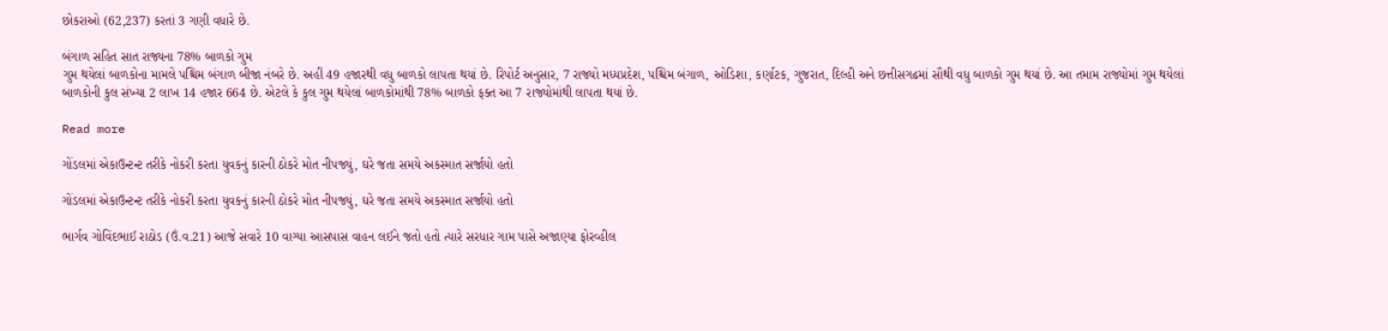છોકરાઓ (62,237) કરતાં 3 ગણી વધારે છે.

બંગાળ સહિત સાત રાજ્યના 78% બાળકો ગુમ
ગુમ થયેલાં બાળકોના મામલે પશ્ચિમ બંગાળ બીજા નંબરે છે. અહીં 49 હજારથી વધુ બાળકો લાપતા થયાં છે. રિપોર્ટ અનુસાર, 7 રાજ્યો મધ્યપ્રદેશ, પશ્ચિમ બંગાળ, ઓડિશા, કર્ણાટક, ગુજરાત, દિલ્હી અને છત્તીસગઢમાં સૌથી વધુ બાળકો ગુમ થયાં છે. આ તમામ રાજ્યોમાં ગુમ થયેલાં બાળકોની કુલ સંખ્યા 2 લાખ 14 હજાર 664 છે. એટલે કે કુલ ગુમ થયેલાં બાળકોમાંથી 78% બાળકો ફક્ત આ 7 રાજ્યોમાંથી લાપતા થયાં છે.

Read more

ગોંડલમાં એકાઉન્ટન્ટ તરીકે નોકરી કરતા યુવકનું કારની ઠોકરે મોત નીપજ્યું, ઘરે જતા સમયે અકસ્માત સર્જાયો હતો

ગોંડલમાં એકાઉન્ટન્ટ તરીકે નોકરી કરતા યુવકનું કારની ઠોકરે મોત નીપજ્યું, ઘરે જતા સમયે અકસ્માત સર્જાયો હતો

ભાર્ગવ ગોવિંદભાઈ રાઠોડ (ઉં.વ.21) આજે સવારે 10 વાગ્યા આસપાસ વાહન લઈને જતો હતો ત્યારે સરધાર ગામ પાસે અજાણ્યા ફોરવ્હીલ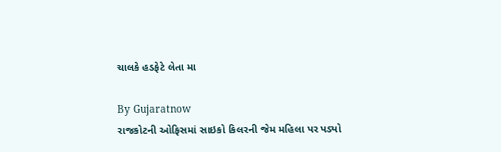ચાલકે હડફેટે લેતા મા

By Gujaratnow
રાજકોટની ઓફિસમાં સાઇકો કિલરની જેમ મહિલા પર પડ્યો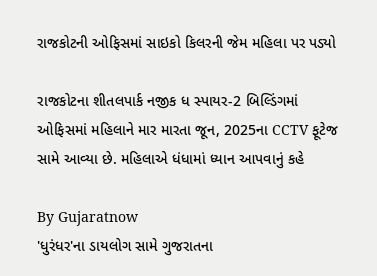રાજકોટની ઓફિસમાં સાઇકો કિલરની જેમ મહિલા પર પડ્યો

રાજકોટના શીતલપાર્ક નજીક ધ સ્પાયર-2 બિલ્ડિંગમાં ઓફિસમાં મહિલાને માર મારતા જૂન, 2025ના CCTV ફૂટેજ સામે આવ્યા છે. મહિલાએ ધંધામાં ધ્યાન આપવાનું કહે

By Gujaratnow
'ધુરંધર'ના ડાયલોગ સામે ગુજરાતના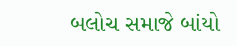બલોચ સમાજે બાંયો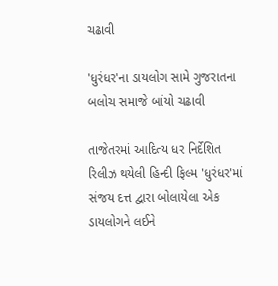ચઢાવી

'ધુરંધર'ના ડાયલોગ સામે ગુજરાતના બલોચ સમાજે બાંયો ચઢાવી

તાજેતરમાં આદિત્ય ધર નિર્દેશિત રિલીઝ થયેલી હિન્દી ફિલ્મ 'ધુરંધર'માં સંજય દત્ત દ્વારા બોલાયેલા એક ડાયલોગને લઈને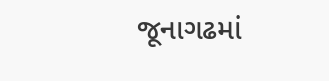જૂનાગઢમાં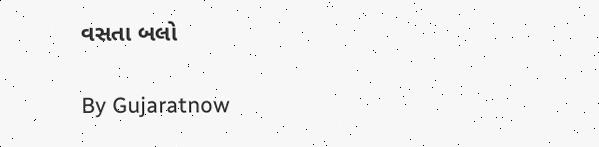વસતા બલો

By Gujaratnow